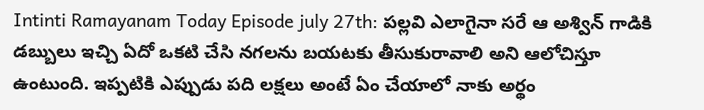Intinti Ramayanam Today Episode july 27th: పల్లవి ఎలాగైనా సరే ఆ అశ్విన్ గాడికి డబ్బులు ఇచ్చి ఏదో ఒకటి చేసి నగలను బయటకు తీసుకురావాలి అని ఆలోచిస్తూ ఉంటుంది. ఇప్పటికి ఎప్పుడు పది లక్షలు అంటే ఏం చేయాలో నాకు అర్థం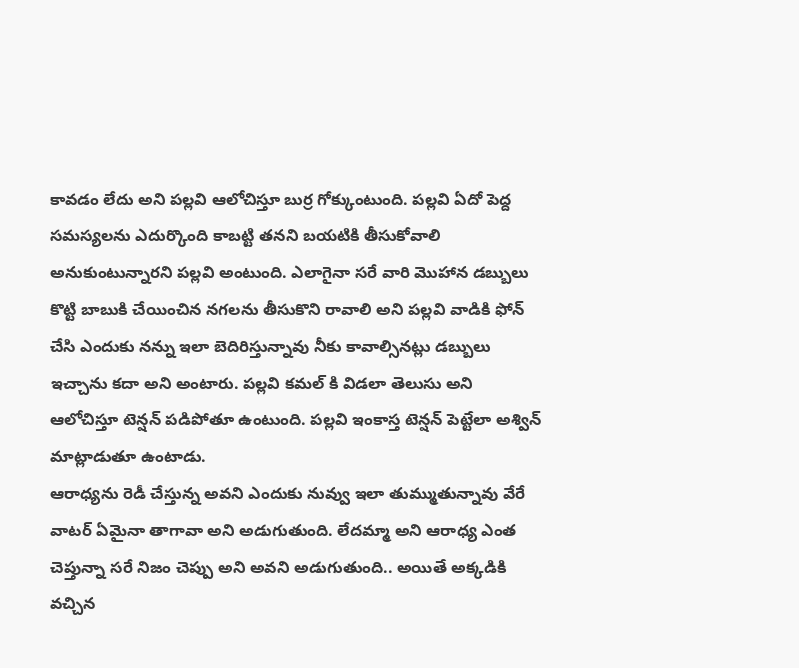కావడం లేదు అని పల్లవి ఆలోచిస్తూ బుర్ర గోక్కుంటుంది. పల్లవి ఏదో పెద్ద సమస్యలను ఎదుర్కొంది కాబట్టి తనని బయటికి తీసుకోవాలి అనుకుంటున్నారని పల్లవి అంటుంది. ఎలాగైనా సరే వారి మొహాన డబ్బులు కొట్టి బాబుకి చేయించిన నగలను తీసుకొని రావాలి అని పల్లవి వాడికి ఫోన్ చేసి ఎందుకు నన్ను ఇలా బెదిరిస్తున్నావు నీకు కావాల్సినట్లు డబ్బులు ఇచ్చాను కదా అని అంటారు. పల్లవి కమల్ కి విడలా తెలుసు అని ఆలోచిస్తూ టెన్షన్ పడిపోతూ ఉంటుంది. పల్లవి ఇంకాస్త టెన్షన్ పెట్టేలా అశ్విన్ మాట్లాడుతూ ఉంటాడు.
ఆరాధ్యను రెడీ చేస్తున్న అవని ఎందుకు నువ్వు ఇలా తుమ్ముతున్నావు వేరే వాటర్ ఏమైనా తాగావా అని అడుగుతుంది. లేదమ్మా అని ఆరాధ్య ఎంత చెప్తున్నా సరే నిజం చెప్పు అని అవని అడుగుతుంది.. అయితే అక్కడికి వచ్చిన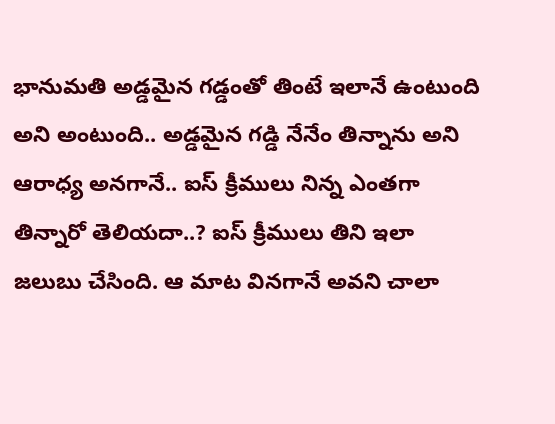భానుమతి అడ్డమైన గడ్డంతో తింటే ఇలానే ఉంటుంది అని అంటుంది.. అడ్డమైన గడ్డి నేనేం తిన్నాను అని ఆరాధ్య అనగానే.. ఐస్ క్రీములు నిన్న ఎంతగా తిన్నారో తెలియదా..? ఐస్ క్రీములు తిని ఇలా జలుబు చేసింది. ఆ మాట వినగానే అవని చాలా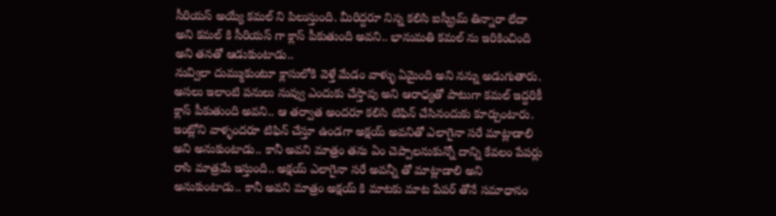సీరియస్ అయ్యే కమల్ ని పిలుస్తుంది. మీరిద్దరూ నిన్న కలిసి ఐస్క్రీమ్ తిన్నారా లేదా అని కమల్ కి సీరియస్ గా క్లాస్ పీకుతుంది అవని.. భానుమతి కమల్ ను ఇరికించింది అని తనతో ఆడుకుంటాడు..
నువ్విలా దుమ్ముకుంటూ క్లాసులోకి వెళ్తే మేడం వాళ్ళు ఏమైంది అని నన్ను అడుగుతారు. అసలు ఇలాంటి పనులు నువ్వు ఎందుకు చేస్తావు అని ఆరాధ్యతో పాటుగా కమల్ ఇద్దరికీ క్లాస్ పీకుతుంది అవని.. ఆ తర్వాత అందరూ కలిసి టిఫిన్ చేసినందుకు కూర్చుంటారు. ఇంట్లోని వాళ్ళందరూ టిఫిన్ చేస్తూ ఉండగా అక్షయ్ అవనితో ఎలాగైనా సరే మాట్లాడాలి అని అనుకుంటాడు.. కానీ అవని మాత్రం తను ఏం చెప్పాలనుకున్నో దాన్ని కేవలం పేపర్లు రాసి మాత్రమే ఇస్తుంది.. అక్షయ్ ఎలాగైనా సరే అవన్నీ తో మాట్లాడాలి అని అనుకుంటాడు.. కానీ అవని మాత్రం అక్షయ్ కి మాటకు మాట పేపర్ తోనే సమాధానం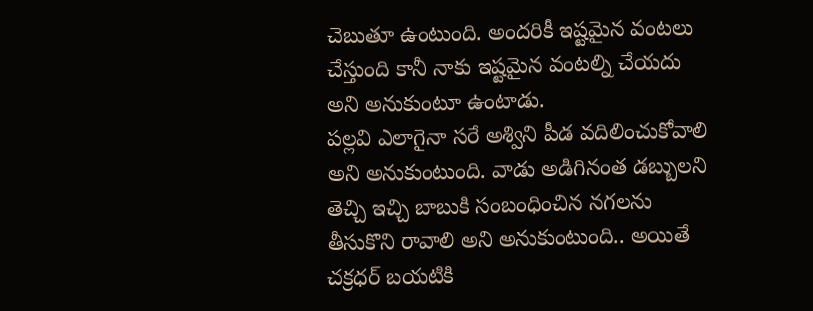చెబుతూ ఉంటుంది. అందరికీ ఇష్టమైన వంటలు చేస్తుంది కానీ నాకు ఇష్టమైన వంటల్ని చేయదు అని అనుకుంటూ ఉంటాడు.
పల్లవి ఎలాగైనా సరే అశ్విని పీడ వదిలించుకోవాలి అని అనుకుంటుంది. వాడు అడిగినంత డబ్బులని తెచ్చి ఇచ్చి బాబుకి సంబంధించిన నగలను తీసుకొని రావాలి అని అనుకుంటుంది.. అయితే చక్రధర్ బయటికి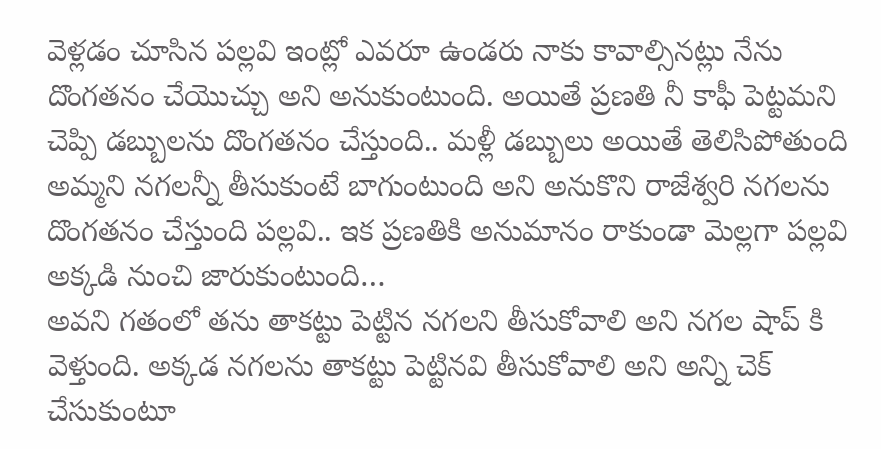వెళ్లడం చూసిన పల్లవి ఇంట్లో ఎవరూ ఉండరు నాకు కావాల్సినట్లు నేను దొంగతనం చేయొచ్చు అని అనుకుంటుంది. అయితే ప్రణతి నీ కాఫీ పెట్టమని చెప్పి డబ్బులను దొంగతనం చేస్తుంది.. మళ్లీ డబ్బులు అయితే తెలిసిపోతుంది అమ్మని నగలన్నీ తీసుకుంటే బాగుంటుంది అని అనుకొని రాజేశ్వరి నగలను దొంగతనం చేస్తుంది పల్లవి.. ఇక ప్రణతికి అనుమానం రాకుండా మెల్లగా పల్లవి అక్కడి నుంచి జారుకుంటుంది…
అవని గతంలో తను తాకట్టు పెట్టిన నగలని తీసుకోవాలి అని నగల షాప్ కి వెళ్తుంది. అక్కడ నగలను తాకట్టు పెట్టినవి తీసుకోవాలి అని అన్ని చెక్ చేసుకుంటూ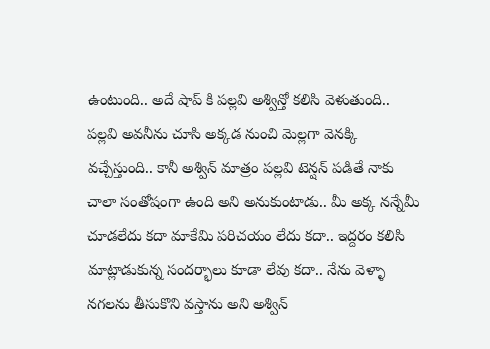ఉంటుంది.. అదే షాప్ కి పల్లవి అశ్విన్తో కలిసి వెళుతుంది.. పల్లవి అవనీను చూసి అక్కడ నుంచి మెల్లగా వెనక్కి వచ్చేస్తుంది.. కానీ అశ్విన్ మాత్రం పల్లవి టెన్షన్ పడితే నాకు చాలా సంతోషంగా ఉంది అని అనుకుంటాడు.. మీ అక్క నన్నేమీ చూడలేదు కదా మాకేమి పరిచయం లేదు కదా.. ఇద్దరం కలిసి మాట్లాడుకున్న సందర్భాలు కూడా లేవు కదా.. నేను వెళ్ళా నగలను తీసుకొని వస్తాను అని అశ్విన్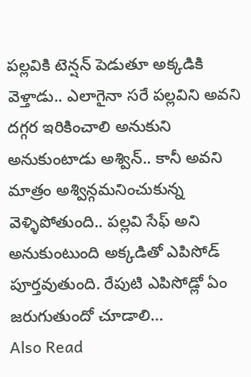పల్లవికి టెన్షన్ పెడుతూ అక్కడికి వెళ్తాడు.. ఎలాగైనా సరే పల్లవిని అవని దగ్గర ఇరికించాలి అనుకుని అనుకుంటాడు అశ్విన్.. కానీ అవని మాత్రం అశ్విన్గమనించుకున్న వెళ్ళిపోతుంది.. పల్లవి సేఫ్ అని అనుకుంటుంది అక్కడితో ఎపిసోడ్ పూర్తవుతుంది. రేపుటి ఎపిసోడ్లో ఏం జరుగుతుందో చూడాలి…
Also Read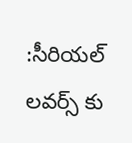:సీరియల్ లవర్స్ కు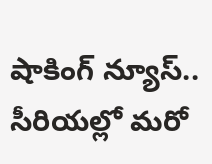షాకింగ్ న్యూస్.. సీరియల్లో మరో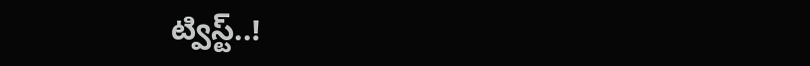ట్విస్ట్..!